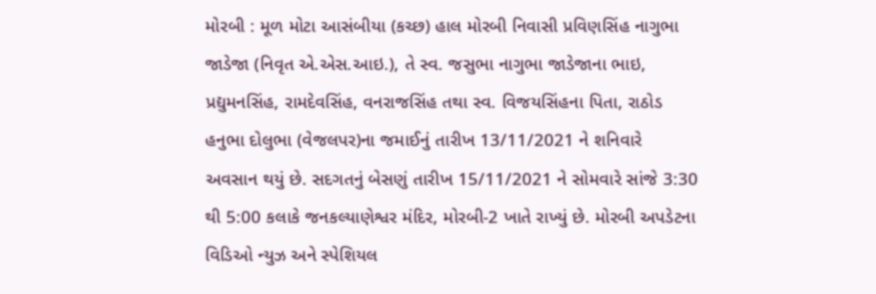મોરબી : મૂળ મોટા આસંબીયા (કચ્છ) હાલ મોરબી નિવાસી પ્રવિણસિંહ નાગુભા જાડેજા (નિવૃત એ.એસ.આઇ.), તે સ્વ. જસુભા નાગુભા જાડેજાના ભાઇ, પ્રદ્યુમનસિંહ, રામદેવસિંહ, વનરાજસિંહ તથા સ્વ. વિજયસિંહના પિતા, રાઠોડ હનુભા દોલુભા (વેજલપર)ના જમાઈનું તારીખ 13/11/2021 ને શનિવારે અવસાન થયું છે. સદગતનું બેસણું તારીખ 15/11/2021 ને સોમવારે સાંજે 3:30 થી 5:00 કલાકે જનકલ્યાણેશ્વર મંદિર, મોરબી-2 ખાતે રાખ્યું છે. મોરબી અપડેટના વિડિઓ ન્યુઝ અને સ્પેશિયલ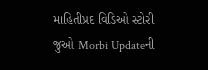માહિતીપ્રદ વિડિઓ સ્ટોરી જુઓ Morbi Updateની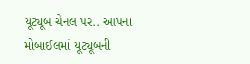યૂટ્યૂબ ચેનલ પર.. આપના મોબાઈલમાં યૂટ્યૂબની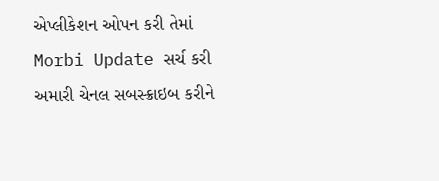એપ્લીકેશન ઓપન કરી તેમાં Morbi Update સર્ચ કરી અમારી ચેનલ સબસ્ક્રાઇબ કરીને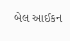બેલ આઈકન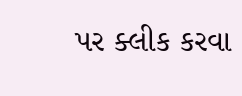પર ક્લીક કરવા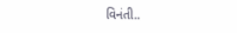વિનંતી..